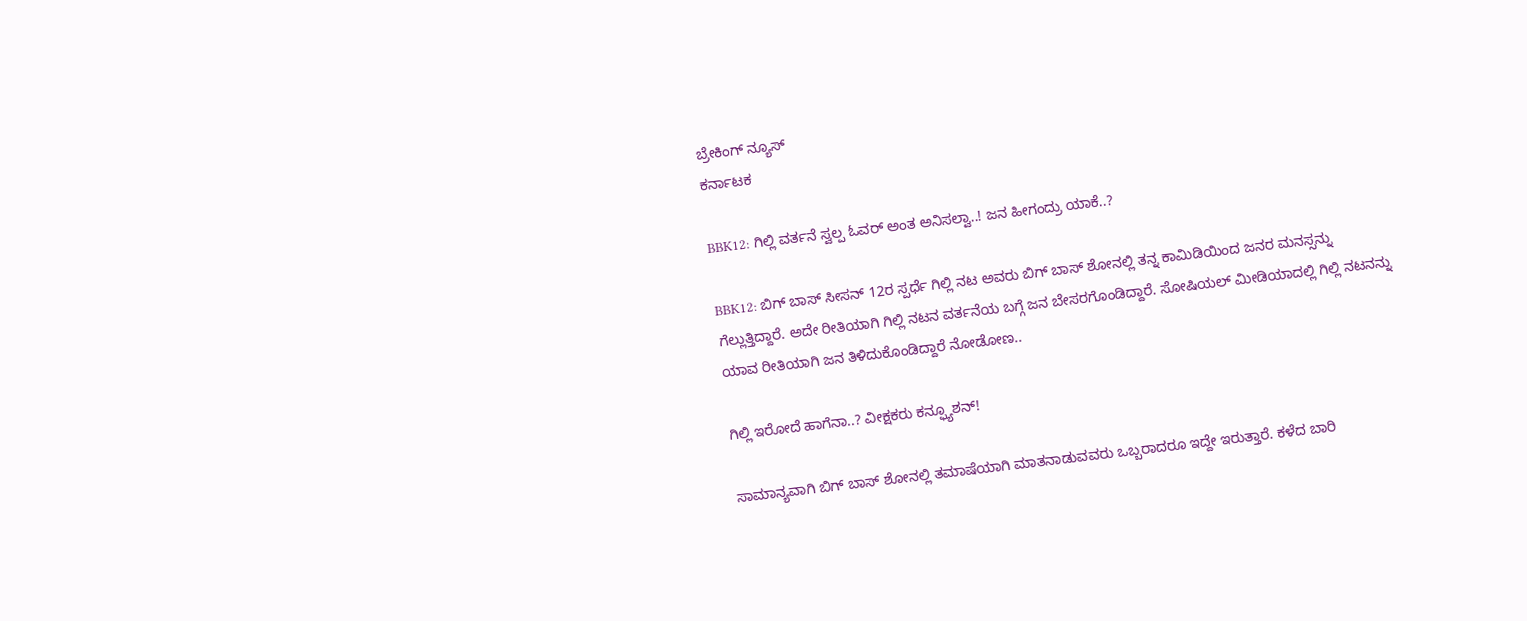ಬ್ರೇಕಿಂಗ್ ನ್ಯೂಸ್
ಕರ್ನಾಟಕ

BBK12: ಗಿಲ್ಲಿ ವರ್ತನೆ ಸ್ವಲ್ಪ ಓವರ್ ಅಂತ ಅನಿಸಲ್ವಾ..! ಜನ ಹೀಗಂದ್ರು ಯಾಕೆ..?

BBK12: ಬಿಗ್ ಬಾಸ್ ಸೀಸನ್ 12ರ ಸ್ಪರ್ಧೆ ಗಿಲ್ಲಿ ನಟ ಅವರು ಬಿಗ್ ಬಾಸ್ ಶೋನಲ್ಲಿ ತನ್ನ ಕಾಮಿಡಿಯಿಂದ ಜನರ ಮನಸ್ಸನ್ನು ಗೆಲ್ಲುತ್ತಿದ್ದಾರೆ. ಅದೇ ರೀತಿಯಾಗಿ ಗಿಲ್ಲಿ ನಟನ ವರ್ತನೆಯ ಬಗ್ಗೆ ಜನ ಬೇಸರಗೊಂಡಿದ್ದಾರೆ. ಸೋಷಿಯಲ್ ಮೀಡಿಯಾದಲ್ಲಿ ಗಿಲ್ಲಿ ನಟನನ್ನು ಯಾವ ರೀತಿಯಾಗಿ ಜನ ತಿಳಿದುಕೊಂಡಿದ್ದಾರೆ ನೋಡೋಣ..

ಗಿಲ್ಲಿ ಇರೋದೆ ಹಾಗೆನಾ..? ವೀಕ್ಷಕರು ಕನ್ಫ್ಯೂಶನ್!

ಸಾಮಾನ್ಯವಾಗಿ ಬಿಗ್ ಬಾಸ್ ಶೋನಲ್ಲಿ ತಮಾಷೆಯಾಗಿ ಮಾತನಾಡುವವರು ಒಬ್ಬರಾದರೂ ಇದ್ದೇ ಇರುತ್ತಾರೆ. ಕಳೆದ ಬಾರಿ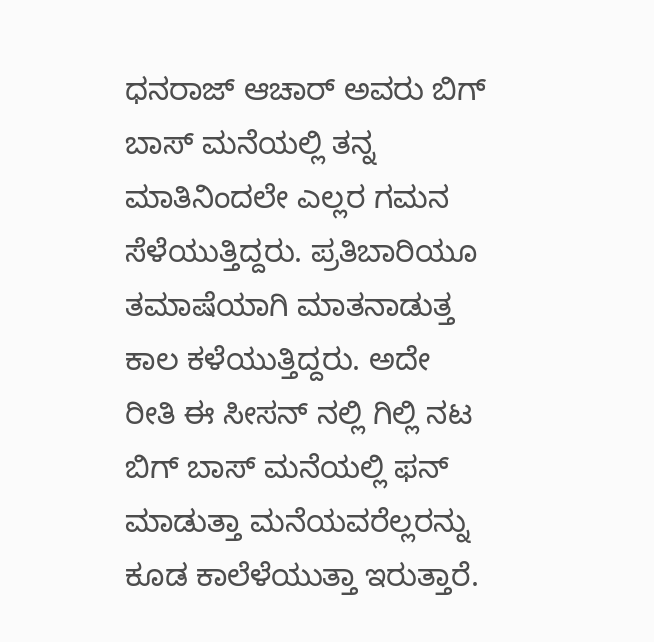ಧನರಾಜ್ ಆಚಾರ್ ಅವರು ಬಿಗ್ ಬಾಸ್ ಮನೆಯಲ್ಲಿ ತನ್ನ ಮಾತಿನಿಂದಲೇ ಎಲ್ಲರ ಗಮನ ಸೆಳೆಯುತ್ತಿದ್ದರು. ಪ್ರತಿಬಾರಿಯೂ  ತಮಾಷೆಯಾಗಿ ಮಾತನಾಡುತ್ತ ಕಾಲ ಕಳೆಯುತ್ತಿದ್ದರು. ಅದೇ ರೀತಿ ಈ ಸೀಸನ್ ನಲ್ಲಿ ಗಿಲ್ಲಿ ನಟ ಬಿಗ್ ಬಾಸ್ ಮನೆಯಲ್ಲಿ ಫನ್‌ ಮಾಡುತ್ತಾ ಮನೆಯವರೆಲ್ಲರನ್ನು ಕೂಡ ಕಾಲೆಳೆಯುತ್ತಾ ಇರುತ್ತಾರೆ.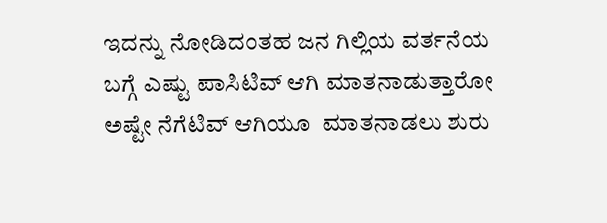ಇದನ್ನು ನೋಡಿದಂತಹ ಜನ ಗಿಲ್ಲಿಯ ವರ್ತನೆಯ ಬಗ್ಗೆ ಎಷ್ಟು ಪಾಸಿಟಿವ್ ಆಗಿ ಮಾತನಾಡುತ್ತಾರೋ ಅಷ್ಟೇ ನೆಗೆಟಿವ್ ಆಗಿಯೂ  ಮಾತನಾಡಲು ಶುರು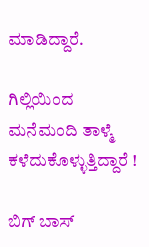ಮಾಡಿದ್ದಾರೆ.

ಗಿಲ್ಲಿಯಿಂದ ಮನೆಮಂದಿ ತಾಳ್ಮೆ ಕಳೆದುಕೊಳ್ಳುತ್ತಿದ್ದಾರೆ !

ಬಿಗ್ ಬಾಸ್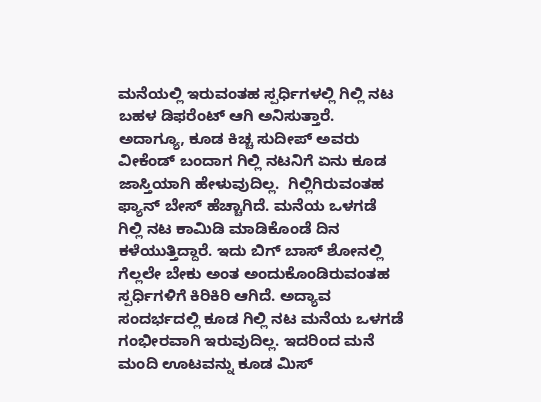ಮನೆಯಲ್ಲಿ ಇರುವಂತಹ ಸ್ಪರ್ಧಿಗಳಲ್ಲಿ ಗಿಲ್ಲಿ ನಟ ಬಹಳ ಡಿಫರೆಂಟ್ ಆಗಿ ಅನಿಸುತ್ತಾರೆ. ಅದಾಗ್ಯೂ, ಕೂಡ ಕಿಚ್ಚ ಸುದೀಪ್ ಅವರು ವೀಕೆಂಡ್ ಬಂದಾಗ ಗಿಲ್ಲಿ ನಟನಿಗೆ ಏನು ಕೂಡ ಜಾಸ್ತಿಯಾಗಿ ಹೇಳುವುದಿಲ್ಲ.  ಗಿಲ್ಲಿಗಿರುವಂತಹ ಫ್ಯಾನ್ ಬೇಸ್ ಹೆಚ್ಚಾಗಿದೆ. ಮನೆಯ ಒಳಗಡೆ ಗಿಲ್ಲಿ ನಟ ಕಾಮಿಡಿ ಮಾಡಿಕೊಂಡೆ ದಿನ ಕಳೆಯುತ್ತಿದ್ದಾರೆ. ಇದು ಬಿಗ್ ಬಾಸ್ ಶೋನಲ್ಲಿ ಗೆಲ್ಲಲೇ ಬೇಕು ಅಂತ ಅಂದುಕೊಂಡಿರುವಂತಹ ಸ್ಪರ್ಧಿಗಳಿಗೆ ಕಿರಿಕಿರಿ ಆಗಿದೆ. ಅದ್ಯಾವ ಸಂದರ್ಭದಲ್ಲಿ ಕೂಡ ಗಿಲ್ಲಿ ನಟ ಮನೆಯ ಒಳಗಡೆ ಗಂಭೀರವಾಗಿ ಇರುವುದಿಲ್ಲ. ಇದರಿಂದ ಮನೆ ಮಂದಿ ಊಟವನ್ನು ಕೂಡ ಮಿಸ್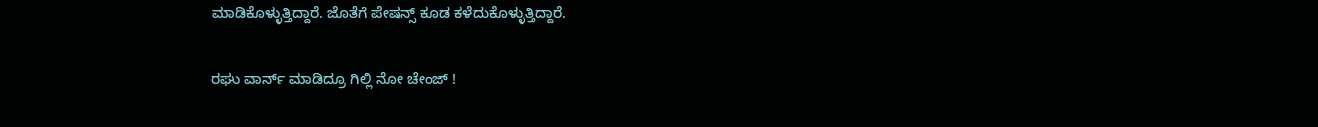ಮಾಡಿಕೊಳ್ಳುತ್ತಿದ್ದಾರೆ. ಜೊತೆಗೆ ಪೇಷನ್ಸ್ ಕೂಡ ಕಳೆದುಕೊಳ್ಳುತ್ತಿದ್ದಾರೆ.

ರಘು ವಾರ್ನ್‌ ಮಾಡಿದ್ರೂ ಗಿಲ್ಲಿ ನೋ ಚೇಂಜ್‌ !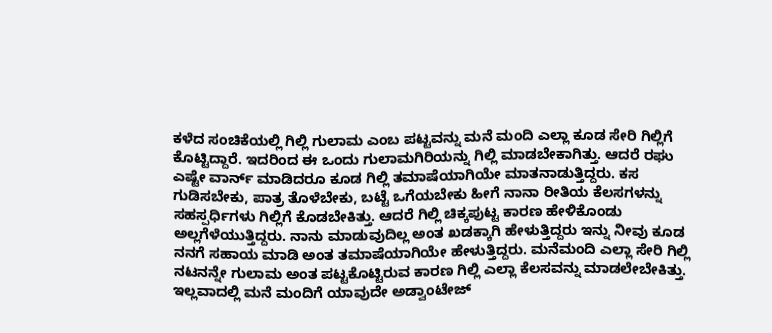ಕಳೆದ ಸಂಚಿಕೆಯಲ್ಲಿ ಗಿಲ್ಲಿ ಗುಲಾಮ ಎಂಬ ಪಟ್ಟವನ್ನು ಮನೆ ಮಂದಿ ಎಲ್ಲಾ ಕೂಡ ಸೇರಿ ಗಿಲ್ಲಿಗೆ ಕೊಟ್ಟಿದ್ದಾರೆ. ಇದರಿಂದ ಈ ಒಂದು ಗುಲಾಮಗಿರಿಯನ್ನು ಗಿಲ್ಲಿ ಮಾಡಬೇಕಾಗಿತ್ತು. ಆದರೆ ರಘು ಎಷ್ಟೇ ವಾರ್ನ್ ಮಾಡಿದರೂ ಕೂಡ ಗಿಲ್ಲಿ ತಮಾಷೆಯಾಗಿಯೇ ಮಾತನಾಡುತ್ತಿದ್ದರು. ಕಸ ಗುಡಿಸಬೇಕು, ಪಾತ್ರ ತೊಳೆಬೇಕು, ಬಟ್ಟೆ ಒಗೆಯಬೇಕು ಹೀಗೆ ನಾನಾ ರೀತಿಯ ಕೆಲಸಗಳನ್ನು ಸಹಸ್ಪರ್ಧಿಗಳು ಗಿಲ್ಲಿಗೆ ಕೊಡಬೇಕಿತ್ತು. ಆದರೆ ಗಿಲ್ಲಿ ಚಿಕ್ಕಪುಟ್ಟ ಕಾರಣ ಹೇಳಿಕೊಂಡು ಅಲ್ಲಗೆಳೆಯುತ್ತಿದ್ದರು. ನಾನು ಮಾಡುವುದಿಲ್ಲ ಅಂತ ಖಡಕ್ಕಾಗಿ ಹೇಳುತ್ತಿದ್ದರು ಇನ್ನು ನೀವು ಕೂಡ ನನಗೆ ಸಹಾಯ ಮಾಡಿ ಅಂತ ತಮಾಷೆಯಾಗಿಯೇ ಹೇಳುತ್ತಿದ್ದರು. ಮನೆಮಂದಿ ಎಲ್ಲಾ ಸೇರಿ ಗಿಲ್ಲಿ ನಟನನ್ನೇ ಗುಲಾಮ ಅಂತ ಪಟ್ಟಕೊಟ್ಟಿರುವ ಕಾರಣ ಗಿಲ್ಲಿ ಎಲ್ಲಾ ಕೆಲಸವನ್ನು ಮಾಡಲೇಬೇಕಿತ್ತು. ಇಲ್ಲವಾದಲ್ಲಿ ಮನೆ ಮಂದಿಗೆ ಯಾವುದೇ ಅಡ್ವಾಂಟೇಜ್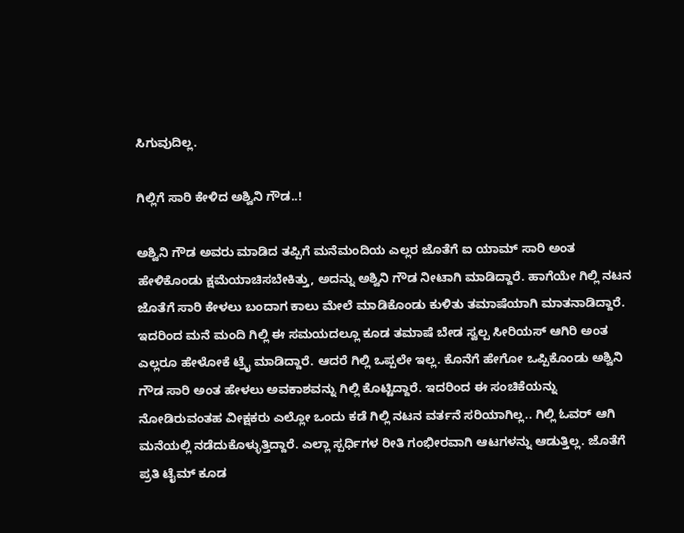ಸಿಗುವುದಿಲ್ಲ.

ಗಿಲ್ಲಿಗೆ ಸಾರಿ ಕೇಳಿದ ಅಶ್ವಿನಿ ಗೌಡ..!

ಅಶ್ವಿನಿ ಗೌಡ ಅವರು ಮಾಡಿದ ತಪ್ಪಿಗೆ ಮನೆಮಂದಿಯ ಎಲ್ಲರ ಜೊತೆಗೆ ಐ ಯಾಮ್ ಸಾರಿ ಅಂತ ಹೇಳಿಕೊಂಡು ಕ್ಷಮೆಯಾಚಿಸಬೇಕಿತ್ತು, ಅದನ್ನು ಅಶ್ವಿನಿ ಗೌಡ ನೀಟಾಗಿ ಮಾಡಿದ್ದಾರೆ. ಹಾಗೆಯೇ ಗಿಲ್ಲಿ ನಟನ ಜೊತೆಗೆ ಸಾರಿ ಕೇಳಲು ಬಂದಾಗ ಕಾಲು ಮೇಲೆ ಮಾಡಿಕೊಂಡು ಕುಳಿತು ತಮಾಷೆಯಾಗಿ ಮಾತನಾಡಿದ್ದಾರೆ. ಇದರಿಂದ ಮನೆ ಮಂದಿ ಗಿಲ್ಲಿ ಈ ಸಮಯದಲ್ಲೂ ಕೂಡ ತಮಾಷೆ ಬೇಡ ಸ್ವಲ್ಪ ಸೀರಿಯಸ್ ಆಗಿರಿ ಅಂತ ಎಲ್ಲರೂ ಹೇಳೋಕೆ ಟ್ರೈ ಮಾಡಿದ್ದಾರೆ. ಆದರೆ ಗಿಲ್ಲಿ ಒಪ್ಪಲೇ ಇಲ್ಲ. ಕೊನೆಗೆ ಹೇಗೋ ಒಪ್ಪಿಕೊಂಡು ಅಶ್ವಿನಿ ಗೌಡ ಸಾರಿ ಅಂತ ಹೇಳಲು ಅವಕಾಶವನ್ನು ಗಿಲ್ಲಿ ಕೊಟ್ಟಿದ್ದಾರೆ. ಇದರಿಂದ ಈ ಸಂಚಿಕೆಯನ್ನು ನೋಡಿರುವಂತಹ ವೀಕ್ಷಕರು ಎಲ್ಲೋ ಒಂದು ಕಡೆ ಗಿಲ್ಲಿ ನಟನ ವರ್ತನೆ ಸರಿಯಾಗಿಲ್ಲ.. ಗಿಲ್ಲಿ ಓವರ್ ಆಗಿ ಮನೆಯಲ್ಲಿ ನಡೆದುಕೊಳ್ಳುತ್ತಿದ್ದಾರೆ. ಎಲ್ಲಾ ಸ್ಪರ್ಧಿಗಳ ರೀತಿ ಗಂಭೀರವಾಗಿ ಆಟಗಳನ್ನು ಆಡುತ್ತಿಲ್ಲ. ಜೊತೆಗೆ ಪ್ರತಿ ಟೈಮ್ ಕೂಡ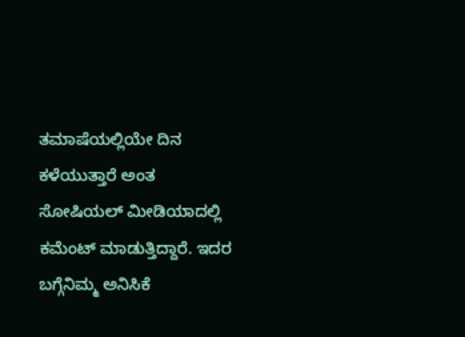ತಮಾಷೆಯಲ್ಲಿಯೇ ದಿನ ಕಳೆಯುತ್ತಾರೆ ಅಂತ ಸೋಷಿಯಲ್ ಮೀಡಿಯಾದಲ್ಲಿ ಕಮೆಂಟ್ ಮಾಡುತ್ತಿದ್ದಾರೆ. ಇದರ ಬಗ್ಗೆನಿಮ್ಮ ಅನಿಸಿಕೆ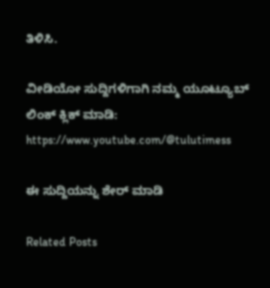ತಿಳಿಸಿ.

ವೀಡಿಯೋ ಸುದ್ದಿಗಳಿಗಾಗಿ ನಮ್ಮ ಯೂಟ್ಯೂಬ್ ಲಿಂಕ್ ಕ್ಲಿಕ್ ಮಾಡಿ: https://www.youtube.com/@tulutimess

ಈ ಸುದ್ದಿಯನ್ನು ಶೇರ್ ಮಾಡಿ

Related Posts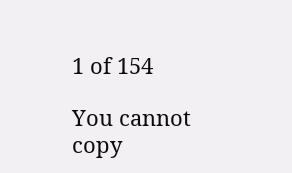1 of 154

You cannot copy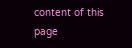content of this page